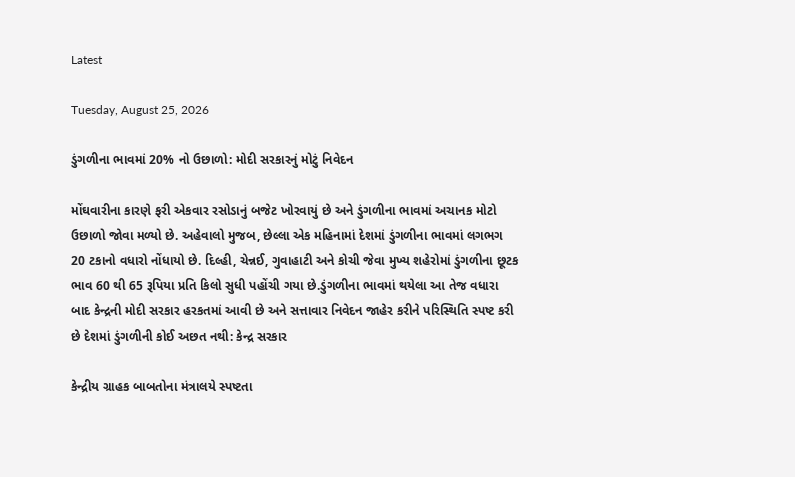Latest

Tuesday, August 25, 2026

ડુંગળીના ભાવમાં 20% નો ઉછાળો: મોદી સરકારનું મોટું નિવેદન

મોંઘવારીના કારણે ફરી એકવાર રસોડાનું બજેટ ખોરવાયું છે અને ડુંગળીના ભાવમાં અચાનક મોટો ઉછાળો જોવા મળ્યો છે. અહેવાલો મુજબ, છેલ્લા એક મહિનામાં દેશમાં ડુંગળીના ભાવમાં લગભગ 20 ટકાનો વધારો નોંધાયો છે. દિલ્હી, ચેન્નઈ, ગુવાહાટી અને કોચી જેવા મુખ્ય શહેરોમાં ડુંગળીના છૂટક ભાવ 60 થી 65 રૂપિયા પ્રતિ કિલો સુધી પહોંચી ગયા છે.ડુંગળીના ભાવમાં થયેલા આ તેજ વધારા બાદ કેન્દ્રની મોદી સરકાર હરકતમાં આવી છે અને સત્તાવાર નિવેદન જાહેર કરીને પરિસ્થિતિ સ્પષ્ટ કરી છે દેશમાં ડુંગળીની કોઈ અછત નથી: કેન્દ્ર સરકાર

કેન્દ્રીય ગ્રાહક બાબતોના મંત્રાલયે સ્પષ્ટતા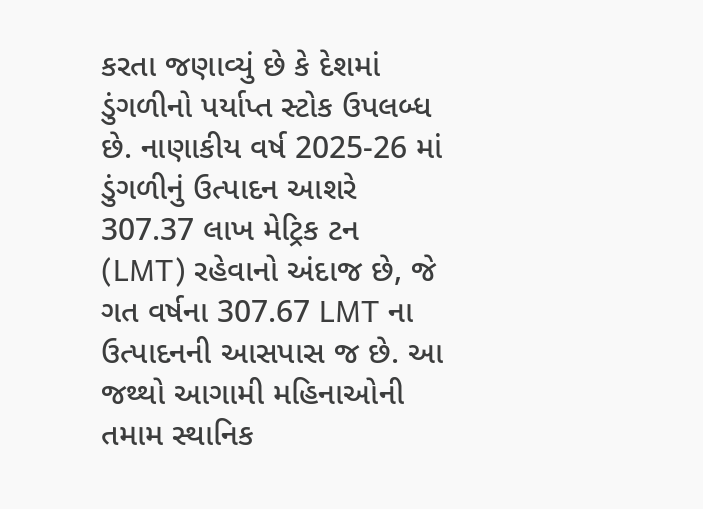કરતા જણાવ્યું છે કે દેશમાં ડુંગળીનો પર્યાપ્ત સ્ટોક ઉપલબ્ધ છે. નાણાકીય વર્ષ 2025-26 માં ડુંગળીનું ઉત્પાદન આશરે 307.37 લાખ મેટ્રિક ટન (LMT) રહેવાનો અંદાજ છે, જે ગત વર્ષના 307.67 LMT ના ઉત્પાદનની આસપાસ જ છે. આ જથ્થો આગામી મહિનાઓની તમામ સ્થાનિક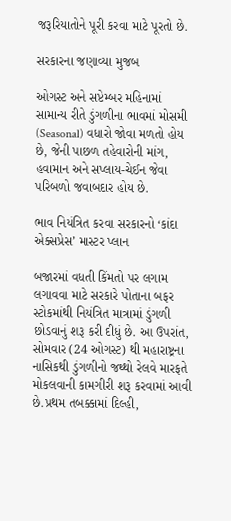જરૂરિયાતોને પૂરી કરવા માટે પૂરતો છે.

સરકારના જણાવ્યા મુજબ

ઓગસ્ટ અને સપ્ટેમ્બર મહિનામાં સામાન્ય રીતે ડુંગળીના ભાવમાં મોસમી (Seasonal) વધારો જોવા મળતો હોય છે, જેની પાછળ તહેવારોની માંગ, હવામાન અને સપ્લાય-ચેઈન જેવા પરિબળો જવાબદાર હોય છે.

ભાવ નિયંત્રિત કરવા સરકારનો ‘કાંદા એક્સપ્રેસ’ માસ્ટર પ્લાન

બજારમાં વધતી કિંમતો પર લગામ લગાવવા માટે સરકારે પોતાના બફર સ્ટોકમાંથી નિયંત્રિત માત્રામાં ડુંગળી છોડવાનું શરૂ કરી દીધું છે. આ ઉપરાંત, સોમવાર (24 ઓગસ્ટ) થી મહારાષ્ટ્રના નાસિકથી ડુંગળીનો જથ્થો રેલવે મારફતે મોકલવાની કામગીરી શરૂ કરવામાં આવી છે.પ્રથમ તબક્કામાં દિલ્હી,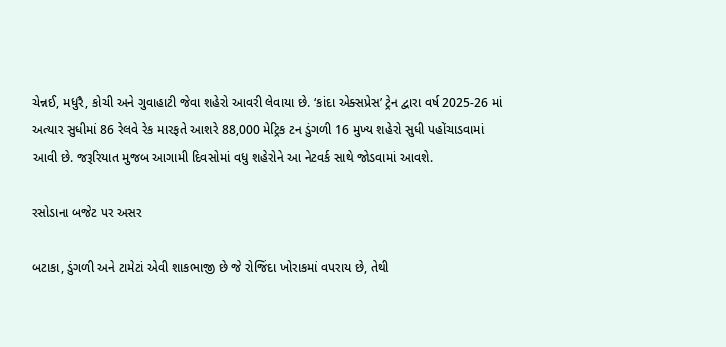ચેન્નઈ, મધુરૈ, કોચી અને ગુવાહાટી જેવા શહેરો આવરી લેવાયા છે. ‘કાંદા એક્સપ્રેસ’ ટ્રેન દ્વારા વર્ષ 2025-26 માં અત્યાર સુધીમાં 86 રેલવે રેક મારફતે આશરે 88,000 મેટ્રિક ટન ડુંગળી 16 મુખ્ય શહેરો સુધી પહોંચાડવામાં આવી છે. જરૂરિયાત મુજબ આગામી દિવસોમાં વધુ શહેરોને આ નેટવર્ક સાથે જોડવામાં આવશે.

રસોડાના બજેટ પર અસર

બટાકા, ડુંગળી અને ટામેટાં એવી શાકભાજી છે જે રોજિંદા ખોરાકમાં વપરાય છે, તેથી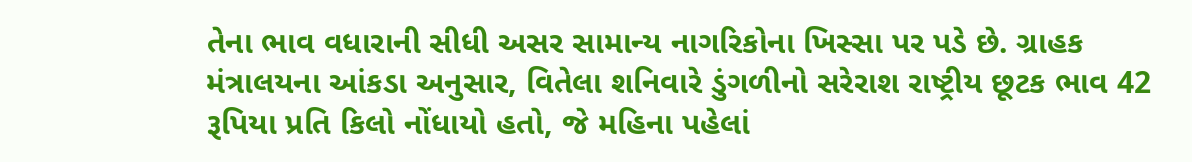તેના ભાવ વધારાની સીધી અસર સામાન્ય નાગરિકોના ખિસ્સા પર પડે છે. ગ્રાહક મંત્રાલયના આંકડા અનુસાર, વિતેલા શનિવારે ડુંગળીનો સરેરાશ રાષ્ટ્રીય છૂટક ભાવ 42 રૂપિયા પ્રતિ કિલો નોંધાયો હતો, જે મહિના પહેલાં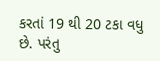કરતાં 19 થી 20 ટકા વધુ છે. પરંતુ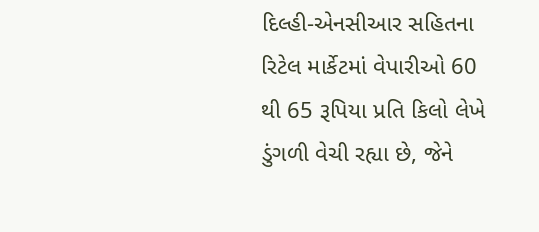દિલ્હી-એનસીઆર સહિતના રિટેલ માર્કેટમાં વેપારીઓ 60 થી 65 રૂપિયા પ્રતિ કિલો લેખે ડુંગળી વેચી રહ્યા છે, જેને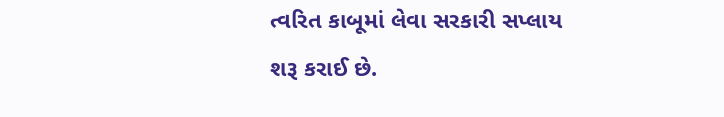ત્વરિત કાબૂમાં લેવા સરકારી સપ્લાય શરૂ કરાઈ છે.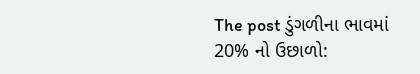The post ડુંગળીના ભાવમાં 20% નો ઉછાળો: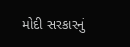મોદી સરકારનું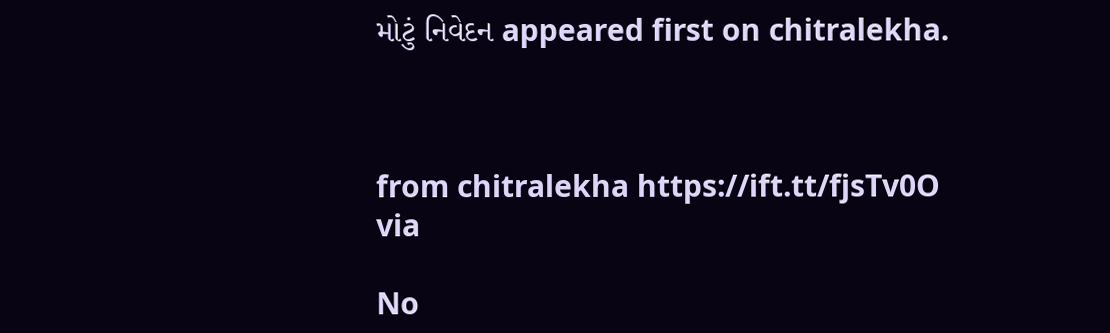મોટું નિવેદન appeared first on chitralekha.



from chitralekha https://ift.tt/fjsTv0O
via

No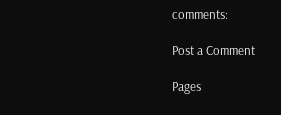comments:

Post a Comment

Pages